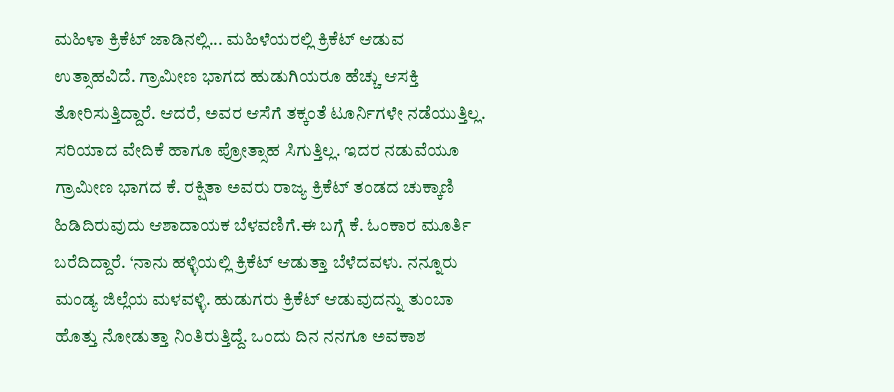ಮಹಿಳಾ ಕ್ರಿಕೆಟ್‌ ಜಾಡಿನಲ್ಲಿ... ಮಹಿಳೆಯರಲ್ಲಿ ಕ್ರಿಕೆಟ್‌ ಆಡುವ ಉತ್ಸಾಹವಿದೆ. ಗ್ರಾಮೀಣ ಭಾಗದ ಹುಡುಗಿಯರೂ ಹೆಚ್ಚು ಆಸಕ್ತಿ ತೋರಿಸುತ್ತಿದ್ದಾರೆ. ಆದರೆ, ಅವರ ಆಸೆಗೆ ತಕ್ಕಂತೆ ಟೂರ್ನಿಗಳೇ ನಡೆಯುತ್ತಿಲ್ಲ. ಸರಿಯಾದ ವೇದಿಕೆ ಹಾಗೂ ಪ್ರೋತ್ಸಾಹ ಸಿಗುತ್ತಿಲ್ಲ. ಇದರ ನಡುವೆಯೂ ಗ್ರಾಮೀಣ ಭಾಗದ ಕೆ. ರಕ್ಷಿತಾ ಅವರು ರಾಜ್ಯ ಕ್ರಿಕೆಟ್‌ ತಂಡದ ಚುಕ್ಕಾಣಿ ಹಿಡಿದಿರುವುದು ಆಶಾದಾಯಕ ಬೆಳವಣಿಗೆ.ಈ ಬಗ್ಗೆ ಕೆ. ಓಂಕಾರ ಮೂರ್ತಿ ಬರೆದಿದ್ದಾರೆ. ‘ನಾನು ಹಳ್ಳಿಯಲ್ಲಿ ಕ್ರಿಕೆಟ್ ಆಡುತ್ತಾ ಬೆಳೆದವಳು. ನನ್ನೂರು ಮಂಡ್ಯ ಜಿಲ್ಲೆಯ ಮಳವಳ್ಳಿ. ಹುಡುಗರು ಕ್ರಿಕೆಟ್‌ ಆಡುವುದನ್ನು ತುಂಬಾ ಹೊತ್ತು ನೋಡುತ್ತಾ ನಿಂತಿರುತ್ತಿದ್ದೆ. ಒಂದು ದಿನ ನನಗೂ ಅವಕಾಶ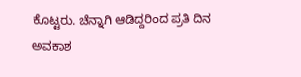ಕೊಟ್ಟರು. ಚೆನ್ನಾಗಿ ಆಡಿದ್ದರಿಂದ ಪ್ರತಿ ದಿನ ಅವಕಾಶ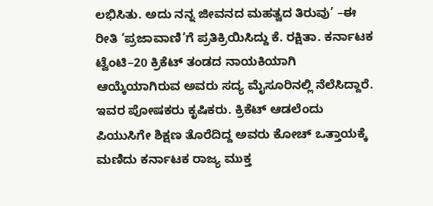ಲಭಿಸಿತು. ಅದು ನನ್ನ ಜೀವನದ ಮಹತ್ವದ ತಿರುವು’ –ಈ ರೀತಿ ‘ಪ್ರಜಾವಾಣಿ’ಗೆ ಪ್ರತಿಕ್ರಿಯಿಸಿದ್ದು ಕೆ. ರಕ್ಷಿತಾ. ಕರ್ನಾಟಕ ಟ್ವೆಂಟಿ–20 ಕ್ರಿಕೆಟ್‌ ತಂಡದ ನಾಯಕಿಯಾಗಿ ಆಯ್ಕೆಯಾಗಿರುವ ಅವರು ಸದ್ಯ ಮೈಸೂರಿನಲ್ಲಿ ನೆಲೆಸಿದ್ದಾರೆ. ಇವರ ಪೋಷಕರು ಕೃಷಿಕರು. ಕ್ರಿಕೆಟ್‌ ಆಡಲೆಂದು ಪಿಯುಸಿಗೇ ಶಿಕ್ಷಣ ತೊರೆದಿದ್ದ ಅವರು ಕೋಚ್‌ ಒತ್ತಾಯಕ್ಕೆ ಮಣಿದು ಕರ್ನಾಟಕ ರಾಜ್ಯ ಮುಕ್ತ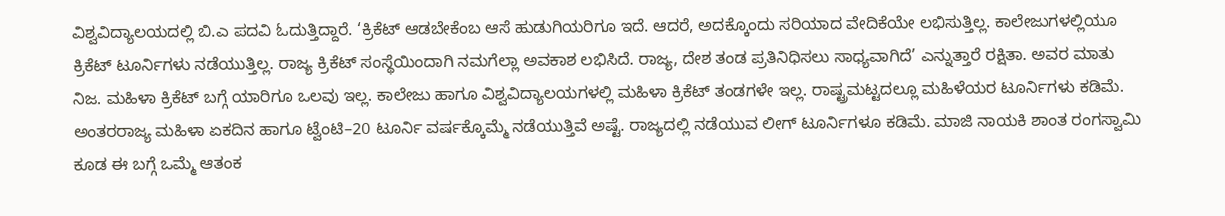ವಿಶ್ವವಿದ್ಯಾಲಯದಲ್ಲಿ ಬಿ.ಎ ಪದವಿ ಓದುತ್ತಿದ್ದಾರೆ. ‘ಕ್ರಿಕೆಟ್‌ ಆಡಬೇಕೆಂಬ ಆಸೆ ಹುಡುಗಿಯರಿಗೂ ಇದೆ. ಆದರೆ, ಅದಕ್ಕೊಂದು ಸರಿಯಾದ ವೇದಿಕೆಯೇ ಲಭಿಸುತ್ತಿಲ್ಲ. ಕಾಲೇಜುಗಳಲ್ಲಿಯೂ ಕ್ರಿಕೆಟ್‌ ಟೂರ್ನಿಗಳು ನಡೆಯುತ್ತಿಲ್ಲ. ರಾಜ್ಯ ಕ್ರಿಕೆಟ್‌ ಸಂಸ್ಥೆಯಿಂದಾಗಿ ನಮಗೆಲ್ಲಾ ಅವಕಾಶ ಲಭಿಸಿದೆ. ರಾಜ್ಯ, ದೇಶ ತಂಡ ಪ್ರತಿನಿಧಿಸಲು ಸಾಧ್ಯವಾಗಿದೆ’ ಎನ್ನುತ್ತಾರೆ ರಕ್ಷಿತಾ. ಅವರ ಮಾತು ನಿಜ. ಮಹಿಳಾ ಕ್ರಿಕೆಟ್‌ ಬಗ್ಗೆ ಯಾರಿಗೂ ಒಲವು ಇಲ್ಲ. ಕಾಲೇಜು ಹಾಗೂ ವಿಶ್ವವಿದ್ಯಾಲಯಗಳಲ್ಲಿ ಮಹಿಳಾ ಕ್ರಿಕೆಟ್‌ ತಂಡಗಳೇ ಇಲ್ಲ. ರಾಷ್ಟ್ರಮಟ್ಟದಲ್ಲೂ ಮಹಿಳೆಯರ ಟೂರ್ನಿಗಳು ಕಡಿಮೆ. ಅಂತರರಾಜ್ಯ ಮಹಿಳಾ ಏಕದಿನ ಹಾಗೂ ಟ್ವೆಂಟಿ–20 ಟೂರ್ನಿ ವರ್ಷಕ್ಕೊಮ್ಮೆ ನಡೆಯುತ್ತಿವೆ ಅಷ್ಟೆ. ರಾಜ್ಯದಲ್ಲಿ ನಡೆಯುವ ಲೀಗ್‌ ಟೂರ್ನಿಗಳೂ ಕಡಿಮೆ. ಮಾಜಿ ನಾಯಕಿ ಶಾಂತ ರಂಗಸ್ವಾಮಿ ಕೂಡ ಈ ಬಗ್ಗೆ ಒಮ್ಮೆ ಆತಂಕ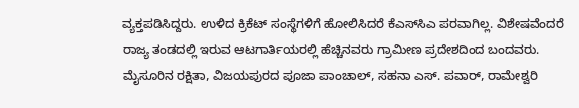ವ್ಯಕ್ತಪಡಿಸಿದ್ದರು. ಉಳಿದ ಕ್ರಿಕೆಟ್‌ ಸಂಸ್ಥೆಗಳಿಗೆ ಹೋಲಿಸಿದರೆ ಕೆಎಸ್‌ಸಿಎ ಪರವಾಗಿಲ್ಲ. ವಿಶೇಷವೆಂದರೆ ರಾಜ್ಯ ತಂಡದಲ್ಲಿ ಇರುವ ಆಟಗಾರ್ತಿಯರಲ್ಲಿ ಹೆಚ್ಚಿನವರು ಗ್ರಾಮೀಣ ಪ್ರದೇಶದಿಂದ ಬಂದವರು. ಮೈಸೂರಿನ ರಕ್ಷಿತಾ, ವಿಜಯಪುರದ ಪೂಜಾ ಪಾಂಚಾಲ್‌, ಸಹನಾ ಎಸ್‌. ಪವಾರ್‌, ರಾಮೇಶ್ವರಿ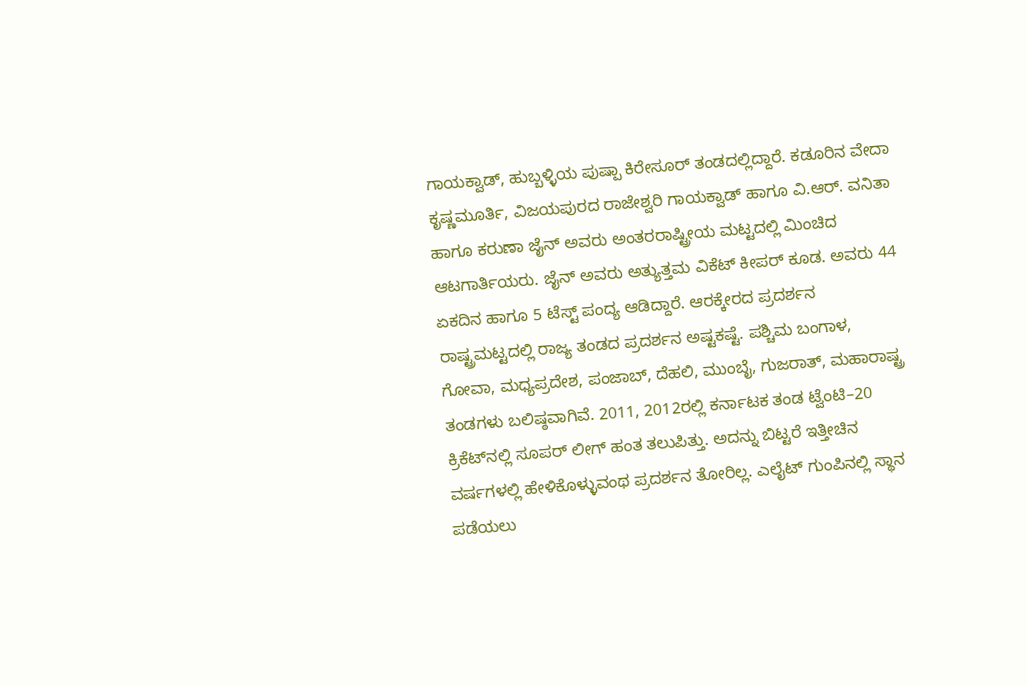ಗಾಯಕ್ವಾಡ್‌, ಹುಬ್ಬಳ್ಳಿಯ ಪುಷ್ಪಾ ಕಿರೇಸೂರ್‌ ತಂಡದಲ್ಲಿದ್ದಾರೆ. ಕಡೂರಿನ ವೇದಾ ಕೃಷ್ಣಮೂರ್ತಿ, ವಿಜಯಪುರದ ರಾಜೇಶ್ವರಿ ಗಾಯಕ್ವಾಡ್‌ ಹಾಗೂ ವಿ.ಆರ್‌. ವನಿತಾ ಹಾಗೂ ಕರುಣಾ ಜೈನ್‌ ಅವರು ಅಂತರರಾಷ್ಟ್ರೀಯ ಮಟ್ಟದಲ್ಲಿ ಮಿಂಚಿದ ಆಟಗಾರ್ತಿಯರು. ಜೈನ್‌ ಅವರು ಅತ್ಯುತ್ತಮ ವಿಕೆಟ್ ಕೀಪರ್ ಕೂಡ. ಅವರು 44 ಏಕದಿನ ಹಾಗೂ 5 ಟೆಸ್ಟ್‌ ಪಂದ್ಯ ಆಡಿದ್ದಾರೆ. ಆರಕ್ಕೇರದ ಪ್ರದರ್ಶನ ರಾಷ್ಟ್ರಮಟ್ಟದಲ್ಲಿ ರಾಜ್ಯ ತಂಡದ ಪ್ರದರ್ಶನ ಅಷ್ಟಕಷ್ಟೆ. ಪಶ್ಚಿಮ ಬಂಗಾಳ, ಗೋವಾ, ಮಧ್ಯಪ್ರದೇಶ, ಪಂಜಾಬ್‌, ದೆಹಲಿ, ಮುಂಬೈ, ಗುಜರಾತ್‌, ಮಹಾರಾಷ್ಟ್ರ ತಂಡಗಳು ಬಲಿಷ್ಠವಾಗಿವೆ. 2011, 2012ರಲ್ಲಿ ಕರ್ನಾಟಕ ತಂಡ ಟ್ವೆಂಟಿ–20 ಕ್ರಿಕೆಟ್‌ನಲ್ಲಿ ಸೂಪರ್‌ ಲೀಗ್‌ ಹಂತ ತಲುಪಿತ್ತು. ಅದನ್ನು ಬಿಟ್ಟರೆ ಇತ್ತೀಚಿನ ವರ್ಷಗಳಲ್ಲಿ ಹೇಳಿಕೊಳ್ಳುವಂಥ ಪ್ರದರ್ಶನ ತೋರಿಲ್ಲ. ಎಲೈಟ್‌ ಗುಂಪಿನಲ್ಲಿ ಸ್ಥಾನ ಪಡೆಯಲು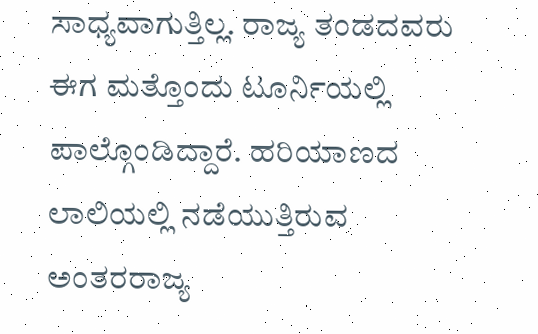ಸಾಧ್ಯವಾಗುತ್ತಿಲ್ಲ. ರಾಜ್ಯ ತಂಡದವರು ಈಗ ಮತ್ತೊಂದು ಟೂರ್ನಿಯಲ್ಲಿ ಪಾಲ್ಗೊಂಡಿದ್ದಾರೆ. ಹರಿಯಾಣದ ಲಾಲಿಯಲ್ಲಿ ನಡೆಯುತ್ತಿರುವ ಅಂತರರಾಜ್ಯ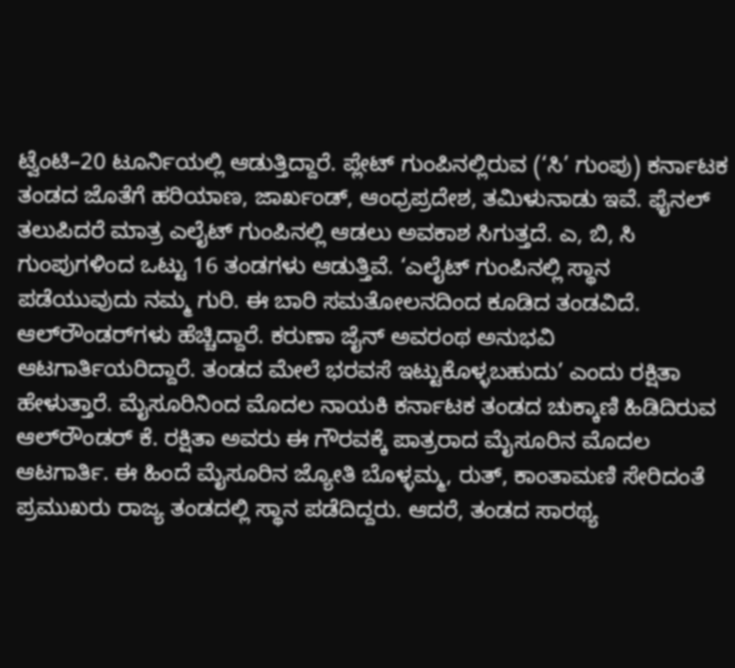ಟ್ವೆಂಟಿ–20 ಟೂರ್ನಿಯಲ್ಲಿ ಆಡುತ್ತಿದ್ದಾರೆ. ಪ್ಲೇಟ್‌ ಗುಂಪಿನಲ್ಲಿರುವ (‘ಸಿ’ ಗುಂಪು) ಕರ್ನಾಟಕ ತಂಡದ ಜೊತೆಗೆ ಹರಿಯಾಣ, ಜಾರ್ಖಂಡ್‌, ಆಂಧ್ರಪ್ರದೇಶ, ತಮಿಳುನಾಡು ಇವೆ. ಫೈನಲ್‌ ತಲುಪಿದರೆ ಮಾತ್ರ ಎಲೈಟ್‌ ಗುಂಪಿನಲ್ಲಿ ಆಡಲು ಅವಕಾಶ ಸಿಗುತ್ತದೆ. ಎ, ಬಿ, ಸಿ ಗುಂಪುಗಳಿಂದ ಒಟ್ಟು 16 ತಂಡಗಳು ಆಡುತ್ತಿವೆ. ‘ಎಲೈಟ್‌ ಗುಂಪಿನಲ್ಲಿ ಸ್ಥಾನ ಪಡೆಯುವುದು ನಮ್ಮ ಗುರಿ. ಈ ಬಾರಿ ಸಮತೋಲನದಿಂದ ಕೂಡಿದ ತಂಡವಿದೆ. ಆಲ್‌ರೌಂಡರ್‌ಗಳು ಹೆಚ್ಚಿದ್ದಾರೆ. ಕರುಣಾ ಜೈನ್‌ ಅವರಂಥ ಅನುಭವಿ ಆಟಗಾರ್ತಿಯರಿದ್ದಾರೆ. ತಂಡದ ಮೇಲೆ ಭರವಸೆ ಇಟ್ಟುಕೊಳ್ಳಬಹುದು’ ಎಂದು ರಕ್ಷಿತಾ ಹೇಳುತ್ತಾರೆ. ಮೈಸೂರಿನಿಂದ ಮೊದಲ ನಾಯಕಿ ಕರ್ನಾಟಕ ತಂಡದ ಚುಕ್ಕಾಣಿ ಹಿಡಿದಿರುವ ಆಲ್‌ರೌಂಡರ್‌ ಕೆ. ರಕ್ಷಿತಾ ಅವರು ಈ ಗೌರವಕ್ಕೆ ಪಾತ್ರರಾದ ಮೈಸೂರಿನ ಮೊದಲ ಆಟಗಾರ್ತಿ. ಈ ಹಿಂದೆ ಮೈಸೂರಿನ ಜ್ಯೋತಿ ಬೊಳ್ಳಮ್ಮ, ರುತ್‌, ಕಾಂತಾಮಣಿ ಸೇರಿದಂತೆ ಪ್ರಮುಖರು ರಾಜ್ಯ ತಂಡದಲ್ಲಿ ಸ್ಥಾನ ಪಡೆದಿದ್ದರು. ಆದರೆ, ತಂಡದ ಸಾರಥ್ಯ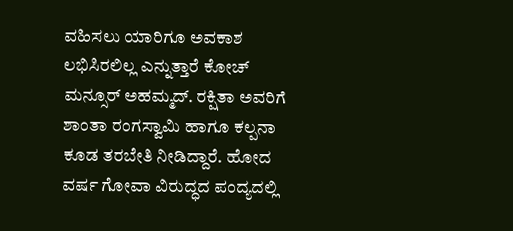ವಹಿಸಲು ಯಾರಿಗೂ ಅವಕಾಶ ಲಭಿಸಿರಲಿಲ್ಲ ಎನ್ನುತ್ತಾರೆ ಕೋಚ್‌ ಮನ್ಸೂರ್‌ ಅಹಮ್ಮದ್‌. ರಕ್ಷಿತಾ ಅವರಿಗೆ ಶಾಂತಾ ರಂಗಸ್ವಾಮಿ ಹಾಗೂ ಕಲ್ಪನಾ ಕೂಡ ತರಬೇತಿ ನೀಡಿದ್ದಾರೆ. ಹೋದ ವರ್ಷ ಗೋವಾ ವಿರುದ್ಧದ ಪಂದ್ಯದಲ್ಲಿ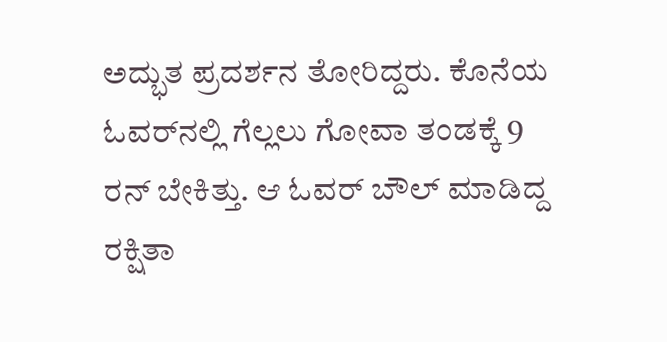ಅದ್ಭುತ ಪ್ರದರ್ಶನ ತೋರಿದ್ದರು. ಕೊನೆಯ ಓವರ್‌ನಲ್ಲಿ ಗೆಲ್ಲಲು ಗೋವಾ ತಂಡಕ್ಕೆ 9 ರನ್‌ ಬೇಕಿತ್ತು. ಆ ಓವರ್‌ ಬೌಲ್‌ ಮಾಡಿದ್ದ ರಕ್ಷಿತಾ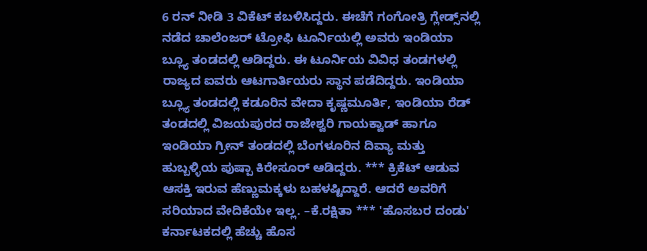6 ರನ್‌ ನೀಡಿ 3 ವಿಕೆಟ್‌ ಕಬಳಿಸಿದ್ದರು. ಈಚೆಗೆ ಗಂಗೋತ್ರಿ ಗ್ಲೇಡ್ಸ್‌ನಲ್ಲಿ ನಡೆದ ಚಾಲೆಂಜರ್‌ ಟ್ರೋಫಿ ಟೂರ್ನಿಯಲ್ಲಿ ಅವರು ಇಂಡಿಯಾ ಬ್ಲ್ಯೂ ತಂಡದಲ್ಲಿ ಆಡಿದ್ದರು. ಈ ಟೂರ್ನಿಯ ವಿವಿಧ ತಂಡಗಳಲ್ಲಿ ರಾಜ್ಯದ ಐವರು ಆಟಗಾರ್ತಿಯರು ಸ್ಥಾನ ಪಡೆದಿದ್ದರು. ಇಂಡಿಯಾ ಬ್ಲ್ಯೂ ತಂಡದಲ್ಲಿ ಕಡೂರಿನ ವೇದಾ ಕೃಷ್ಣಮೂರ್ತಿ, ಇಂಡಿಯಾ ರೆಡ್‌ ತಂಡದಲ್ಲಿ ವಿಜಯಪುರದ ರಾಜೇಶ್ವರಿ ಗಾಯಕ್ವಾಡ್‌ ಹಾಗೂ ಇಂಡಿಯಾ ಗ್ರೀನ್‌ ತಂಡದಲ್ಲಿ ಬೆಂಗಳೂರಿನ ದಿವ್ಯಾ ಮತ್ತು ಹುಬ್ಬಳ್ಳಿಯ ಪುಷ್ಪಾ ಕಿರೇಸೂರ್‌ ಆಡಿದ್ದರು. *** ಕ್ರಿಕೆಟ್‌ ಆಡುವ ಆಸಕ್ತಿ ಇರುವ ಹೆಣ್ಣುಮಕ್ಕಳು ಬಹಳಷ್ಟಿದ್ದಾರೆ. ಆದರೆ ಅವರಿಗೆ ಸರಿಯಾದ ವೇದಿಕೆಯೇ ಇಲ್ಲ. –ಕೆ.ರಕ್ಷಿತಾ *** 'ಹೊಸಬರ ದಂಡು' ಕರ್ನಾಟಕದಲ್ಲಿ ಹೆಚ್ಚು ಹೊಸ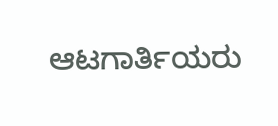ಆಟಗಾರ್ತಿಯರು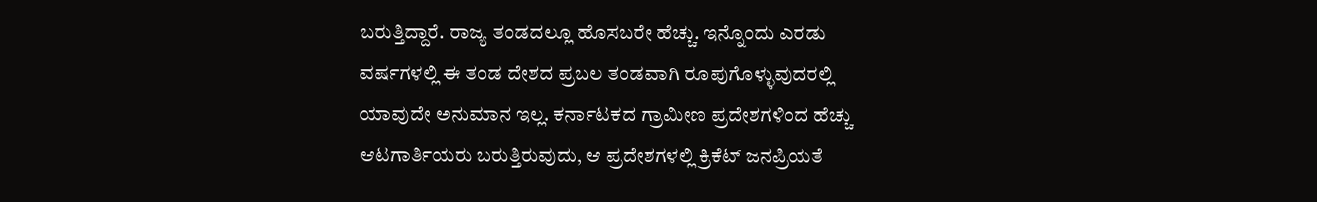ಬರುತ್ತಿದ್ದಾರೆ. ರಾಜ್ಯ ತಂಡದಲ್ಲೂ ಹೊಸಬರೇ ಹೆಚ್ಚು. ಇನ್ನೊಂದು ಎರಡು ವರ್ಷಗಳಲ್ಲಿ ಈ ತಂಡ ದೇಶದ ಪ್ರಬಲ ತಂಡವಾಗಿ ರೂಪುಗೊಳ್ಳುವುದರಲ್ಲಿ ಯಾವುದೇ ಅನುಮಾನ ಇಲ್ಲ. ಕರ್ನಾಟಕದ ಗ್ರಾಮೀಣ ಪ್ರದೇಶಗಳಿಂದ ಹೆಚ್ಚು ಆಟಗಾರ್ತಿಯರು ಬರುತ್ತಿರುವುದು, ಆ ಪ್ರದೇಶಗಳಲ್ಲಿ ಕ್ರಿಕೆಟ್‌ ಜನಪ್ರಿಯತೆ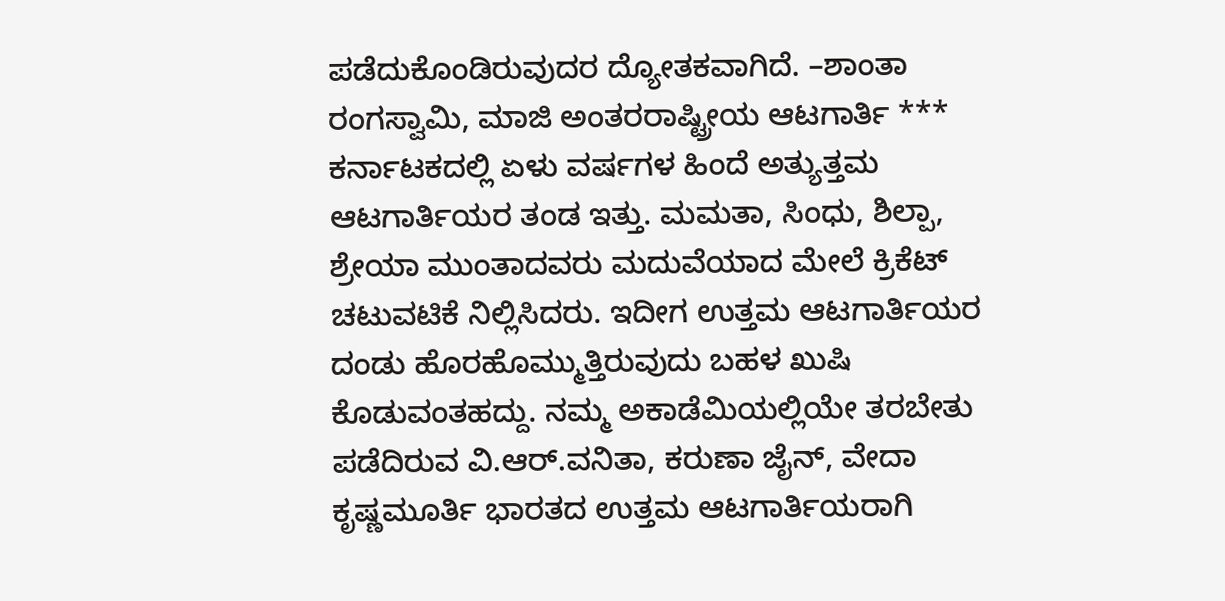ಪಡೆದುಕೊಂಡಿರುವುದರ ದ್ಯೋತಕವಾಗಿದೆ. –ಶಾಂತಾ ರಂಗಸ್ವಾಮಿ, ಮಾಜಿ ಅಂತರರಾಷ್ಟ್ರೀಯ ಆಟಗಾರ್ತಿ *** ಕರ್ನಾಟಕದಲ್ಲಿ ಏಳು ವರ್ಷಗಳ ಹಿಂದೆ ಅತ್ಯುತ್ತಮ ಆಟಗಾರ್ತಿಯರ ತಂಡ ಇತ್ತು. ಮಮತಾ, ಸಿಂಧು, ಶಿಲ್ಪಾ, ಶ್ರೇಯಾ ಮುಂತಾದವರು ಮದುವೆಯಾದ ಮೇಲೆ ಕ್ರಿಕೆಟ್ ಚಟುವಟಿಕೆ ನಿಲ್ಲಿಸಿದರು. ಇದೀಗ ಉತ್ತಮ ಆಟಗಾರ್ತಿಯರ ದಂಡು ಹೊರಹೊಮ್ಮುತ್ತಿರುವುದು ಬಹಳ ಖುಷಿ ಕೊಡುವಂತಹದ್ದು. ನಮ್ಮ ಅಕಾಡೆಮಿಯಲ್ಲಿಯೇ ತರಬೇತು ಪಡೆದಿರುವ ವಿ.ಆರ್‌.ವನಿತಾ, ಕರುಣಾ ಜೈನ್‌, ವೇದಾ ಕೃಷ್ಣಮೂರ್ತಿ ಭಾರತದ ಉತ್ತಮ ಆಟಗಾರ್ತಿಯರಾಗಿ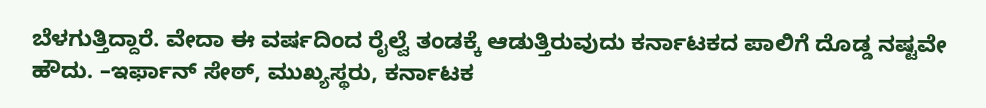ಬೆಳಗುತ್ತಿದ್ದಾರೆ. ವೇದಾ ಈ ವರ್ಷದಿಂದ ರೈಲ್ವೆ ತಂಡಕ್ಕೆ ಆಡುತ್ತಿರುವುದು ಕರ್ನಾಟಕದ ಪಾಲಿಗೆ ದೊಡ್ಡ ನಷ್ಟವೇ ಹೌದು. –ಇರ್ಫಾನ್‌ ಸೇಠ್‌, ಮುಖ್ಯಸ್ಥರು, ಕರ್ನಾಟಕ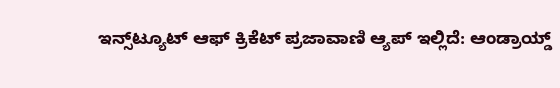ಇನ್ಸ್‌ಟ್ಯೂಟ್‌ ಆಫ್‌ ಕ್ರಿಕೆಟ್ ಪ್ರಜಾವಾಣಿ ಆ್ಯಪ್ ಇಲ್ಲಿದೆ: ಆಂಡ್ರಾಯ್ಡ್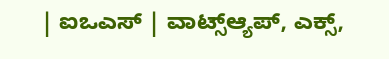| ಐಒಎಸ್ | ವಾಟ್ಸ್ಆ್ಯಪ್, ಎಕ್ಸ್,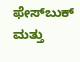ಫೇಸ್‌ಬುಕ್ ಮತ್ತು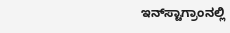ಇನ್‌ಸ್ಟಾಗ್ರಾಂನಲ್ಲಿ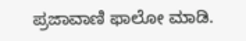ಪ್ರಜಾವಾಣಿ ಫಾಲೋ ಮಾಡಿ.